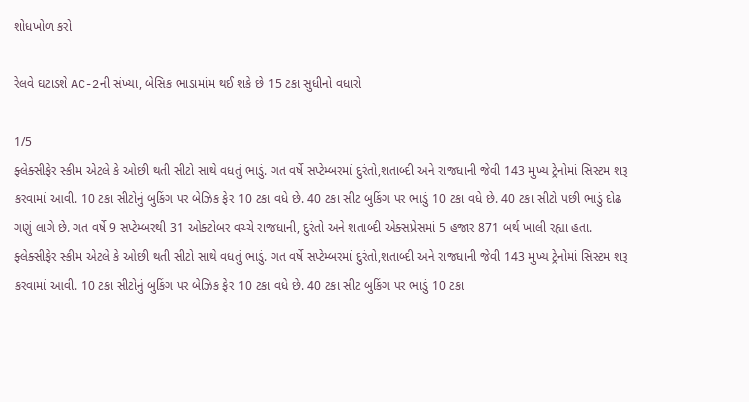શોધખોળ કરો

રેલવે ઘટાડશે AC-2ની સંખ્યા, બેસિક ભાડામાંમ થઈ શકે છે 15 ટકા સુધીનો વધારો

1/5
ફ્લેક્સીફેર સ્કીમ એટલે કે ઓછી થતી સીટો સાથે વધતું ભાડું. ગત વર્ષે સપ્ટેમ્બરમાં દુરંતો,શતાબ્દી અને રાજધાની જેવી 143 મુખ્ય ટ્રેનોમાં સિસ્ટમ શરૂ કરવામાં આવી. 10 ટકા સીટોનું બુકિંગ પર બેઝિક ફેર 10 ટકા વધે છે. 40 ટકા સીટ બુકિંગ પર ભાડું 10 ટકા વધે છે. 40 ટકા સીટો પછી ભાડું દોઢ ગણું લાગે છે. ગત વર્ષે 9 સપ્ટેમ્બરથી 31 ઓક્ટોબર વચ્ચે રાજધાની, દુરંતો અને શતાબ્દી એક્સપ્રેસમાં 5 હજાર 871 બર્થ ખાલી રહ્યા હતા.
ફ્લેક્સીફેર સ્કીમ એટલે કે ઓછી થતી સીટો સાથે વધતું ભાડું. ગત વર્ષે સપ્ટેમ્બરમાં દુરંતો,શતાબ્દી અને રાજધાની જેવી 143 મુખ્ય ટ્રેનોમાં સિસ્ટમ શરૂ કરવામાં આવી. 10 ટકા સીટોનું બુકિંગ પર બેઝિક ફેર 10 ટકા વધે છે. 40 ટકા સીટ બુકિંગ પર ભાડું 10 ટકા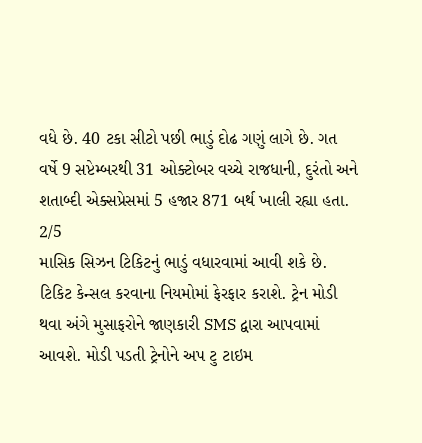વધે છે. 40 ટકા સીટો પછી ભાડું દોઢ ગણું લાગે છે. ગત વર્ષે 9 સપ્ટેમ્બરથી 31 ઓક્ટોબર વચ્ચે રાજધાની, દુરંતો અને શતાબ્દી એક્સપ્રેસમાં 5 હજાર 871 બર્થ ખાલી રહ્યા હતા.
2/5
માસિક સિઝન ટિકિટનું ભાડું વધારવામાં આવી શકે છે. ટિકિટ કેન્સલ કરવાના નિયમોમાં ફેરફાર કરાશે. ટ્રેન મોડી થવા અંગે મુસાફરોને જાણકારી SMS દ્વારા આપવામાં આવશે. મોડી પડતી ટ્રેનોને અપ ટુ ટાઇમ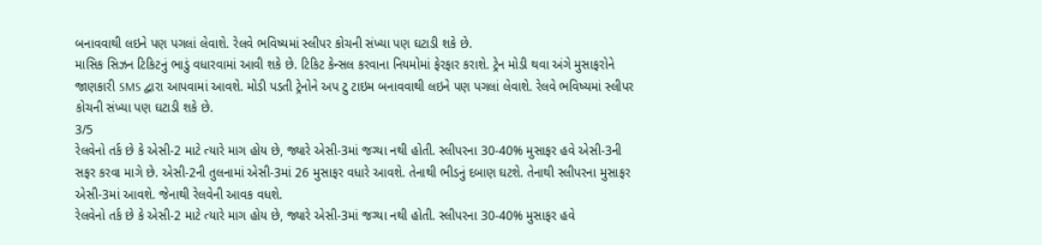બનાવવાથી લઇને પણ પગલાં લેવાશે. રેલવે ભવિષ્યમાં સ્લીપર કોચની સંખ્યા પણ ઘટાડી શકે છે.
માસિક સિઝન ટિકિટનું ભાડું વધારવામાં આવી શકે છે. ટિકિટ કેન્સલ કરવાના નિયમોમાં ફેરફાર કરાશે. ટ્રેન મોડી થવા અંગે મુસાફરોને જાણકારી SMS દ્વારા આપવામાં આવશે. મોડી પડતી ટ્રેનોને અપ ટુ ટાઇમ બનાવવાથી લઇને પણ પગલાં લેવાશે. રેલવે ભવિષ્યમાં સ્લીપર કોચની સંખ્યા પણ ઘટાડી શકે છે.
3/5
રેલવેનો તર્ક છે કે એસી-2 માટે ત્યારે માગ હોય છે, જ્યારે એસી-3માં જગ્યા નથી હોતી. સ્લીપરના 30-40% મુસાફર હવે એસી-3ની સફર કરવા માગે છે. એસી-2ની તુલનામાં એસી-3માં 26 મુસાફર વધારે આવશે. તેનાથી ભીડનું દબાણ ઘટશે. તેનાથી સ્લીપરના મુસાફર એસી-3માં આવશે. જેનાથી રેલવેની આવક વધશે.
રેલવેનો તર્ક છે કે એસી-2 માટે ત્યારે માગ હોય છે, જ્યારે એસી-3માં જગ્યા નથી હોતી. સ્લીપરના 30-40% મુસાફર હવે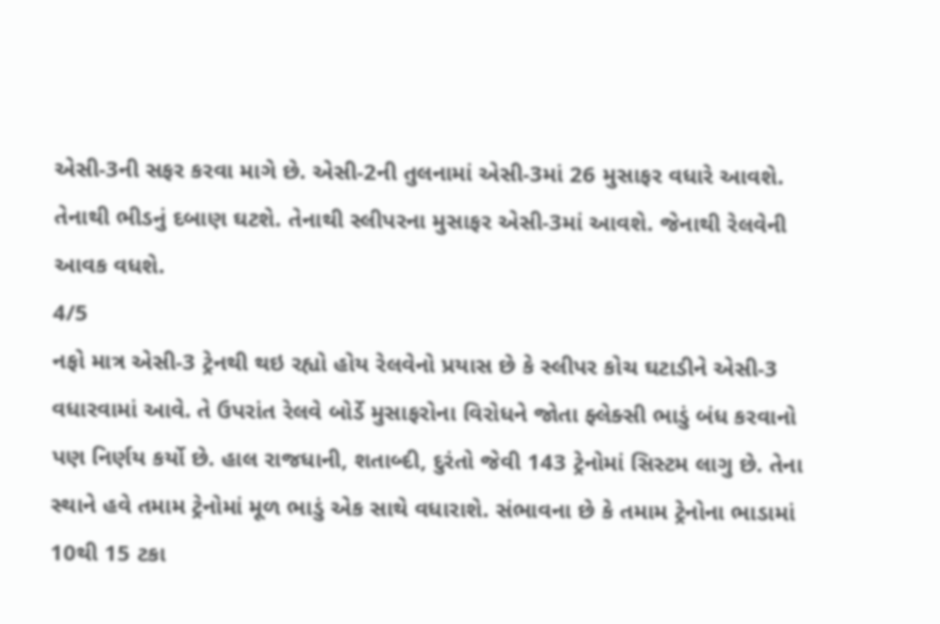એસી-3ની સફર કરવા માગે છે. એસી-2ની તુલનામાં એસી-3માં 26 મુસાફર વધારે આવશે. તેનાથી ભીડનું દબાણ ઘટશે. તેનાથી સ્લીપરના મુસાફર એસી-3માં આવશે. જેનાથી રેલવેની આવક વધશે.
4/5
નફો માત્ર એસી-3 ટ્રેનથી થઇ રહ્યો હોય રેલવેનો પ્રયાસ છે કે સ્લીપર કોચ ઘટાડીને એસી-3 વધારવામાં આવે. તે ઉપરાંત રેલવે બોર્ડે મુસાફરોના વિરોધને જોતા ફ્લેક્સી ભાડું બંધ કરવાનો પણ નિર્ણય કર્યો છે. હાલ રાજધાની, શતાબ્દી, દુરંતો જેવી 143 ટ્રેનોમાં સિસ્ટમ લાગુ છે. તેના સ્થાને હવે તમામ ટ્રેનોમાં મૂળ ભાડું એક સાથે વધારાશે. સંભાવના છે કે તમામ ટ્રેનોના ભાડામાં 10થી 15 ટકા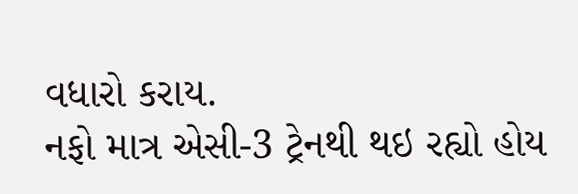વધારો કરાય.
નફો માત્ર એસી-3 ટ્રેનથી થઇ રહ્યો હોય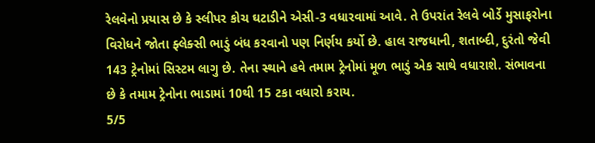રેલવેનો પ્રયાસ છે કે સ્લીપર કોચ ઘટાડીને એસી-3 વધારવામાં આવે. તે ઉપરાંત રેલવે બોર્ડે મુસાફરોના વિરોધને જોતા ફ્લેક્સી ભાડું બંધ કરવાનો પણ નિર્ણય કર્યો છે. હાલ રાજધાની, શતાબ્દી, દુરંતો જેવી 143 ટ્રેનોમાં સિસ્ટમ લાગુ છે. તેના સ્થાને હવે તમામ ટ્રેનોમાં મૂળ ભાડું એક સાથે વધારાશે. સંભાવના છે કે તમામ ટ્રેનોના ભાડામાં 10થી 15 ટકા વધારો કરાય.
5/5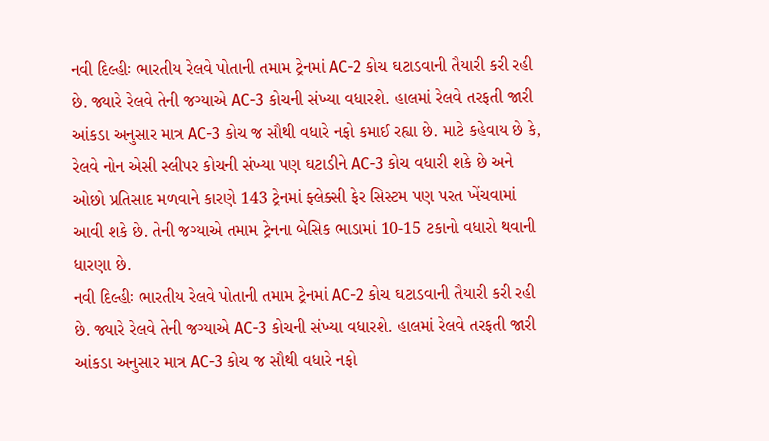નવી દિલ્હીઃ ભારતીય રેલવે પોતાની તમામ ટ્રેનમાં AC-2 કોચ ઘટાડવાની તૈયારી કરી રહી છે. જ્યારે રેલવે તેની જગ્યાએ AC-3 કોચની સંખ્યા વધારશે. હાલમાં રેલવે તરફતી જારી આંકડા અનુસાર માત્ર AC-3 કોચ જ સૌથી વધારે નફો કમાઈ રહ્યા છે. માટે કહેવાય છે કે, રેલવે નોન એસી સ્લીપર કોચની સંખ્યા પણ ઘટાડીને AC-3 કોચ વધારી શકે છે અને ઓછો પ્રતિસાદ મળવાને કારણે 143 ટ્રેનમાં ફ્લેક્સી ફેર સિસ્ટમ પણ પરત ખેંચવામાં આવી શકે છે. તેની જગ્યાએ તમામ ટ્રેનના બેસિક ભાડામાં 10-15 ટકાનો વધારો થવાની ધારણા છે.
નવી દિલ્હીઃ ભારતીય રેલવે પોતાની તમામ ટ્રેનમાં AC-2 કોચ ઘટાડવાની તૈયારી કરી રહી છે. જ્યારે રેલવે તેની જગ્યાએ AC-3 કોચની સંખ્યા વધારશે. હાલમાં રેલવે તરફતી જારી આંકડા અનુસાર માત્ર AC-3 કોચ જ સૌથી વધારે નફો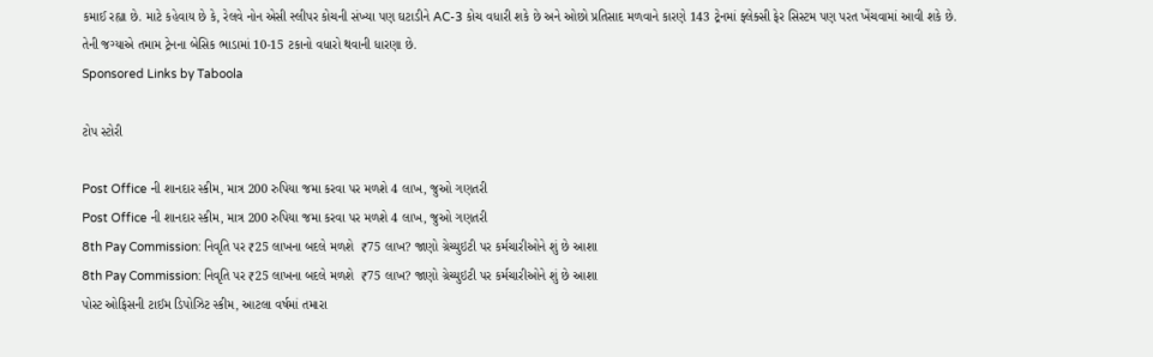કમાઈ રહ્યા છે. માટે કહેવાય છે કે, રેલવે નોન એસી સ્લીપર કોચની સંખ્યા પણ ઘટાડીને AC-3 કોચ વધારી શકે છે અને ઓછો પ્રતિસાદ મળવાને કારણે 143 ટ્રેનમાં ફ્લેક્સી ફેર સિસ્ટમ પણ પરત ખેંચવામાં આવી શકે છે. તેની જગ્યાએ તમામ ટ્રેનના બેસિક ભાડામાં 10-15 ટકાનો વધારો થવાની ધારણા છે.
Sponsored Links by Taboola

ટોપ સ્ટોરી

Post Office ની શાનદાર સ્કીમ, માત્ર 200 રુપિયા જમા કરવા પર મળશે 4 લાખ, જુઓ ગણતરી
Post Office ની શાનદાર સ્કીમ, માત્ર 200 રુપિયા જમા કરવા પર મળશે 4 લાખ, જુઓ ગણતરી
8th Pay Commission: નિવૃતિ પર ₹25 લાખના બદલે મળશે  ₹75 લાખ? જાણો ગ્રેચ્યુઇટી પર કર્મચારીઓને શું છે આશા
8th Pay Commission: નિવૃતિ પર ₹25 લાખના બદલે મળશે  ₹75 લાખ? જાણો ગ્રેચ્યુઇટી પર કર્મચારીઓને શું છે આશા
પોસ્ટ ઓફિસની ટાઈમ ડિપોઝિટ સ્કીમ, આટલા વર્ષમાં તમારા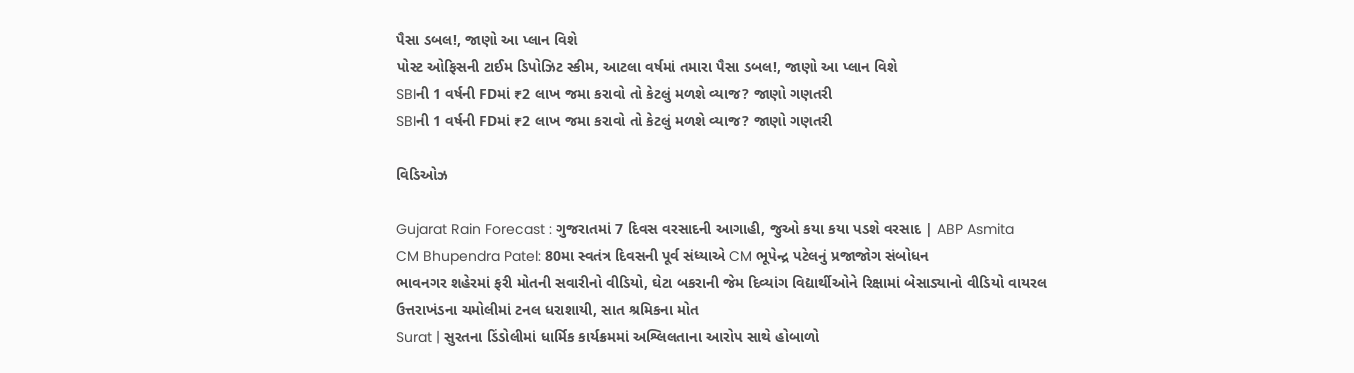પૈસા ડબલ!, જાણો આ પ્લાન વિશે
પોસ્ટ ઓફિસની ટાઈમ ડિપોઝિટ સ્કીમ, આટલા વર્ષમાં તમારા પૈસા ડબલ!, જાણો આ પ્લાન વિશે
SBIની 1 વર્ષની FDમાં ₹2 લાખ જમા કરાવો તો કેટલું મળશે વ્યાજ? જાણો ગણતરી
SBIની 1 વર્ષની FDમાં ₹2 લાખ જમા કરાવો તો કેટલું મળશે વ્યાજ? જાણો ગણતરી

વિડિઓઝ

Gujarat Rain Forecast : ગુજરાતમાં 7 દિવસ વરસાદની આગાહી, જુઓ કયા કયા પડશે વરસાદ | ABP Asmita
CM Bhupendra Patel: 80મા સ્વતંત્ર દિવસની પૂર્વ સંધ્યાએ CM ભૂપેન્દ્ર પટેલનું પ્રજાજોગ સંબોધન
ભાવનગર શહેરમાં ફરી મોતની સવારીનો વીડિયો, ઘેટા બકરાની જેમ દિવ્યાંગ વિદ્યાર્થીઓને રિક્ષામાં બેસાડ્યાનો વીડિયો વાયરલ
ઉત્તરાખંડના ચમોલીમાં ટનલ ધરાશાયી, સાત શ્રમિકના મોત
Surat | સુરતના ડિંડોલીમાં ધાર્મિક કાર્યક્રમમાં અશ્લિલતાના આરોપ સાથે હોબાળો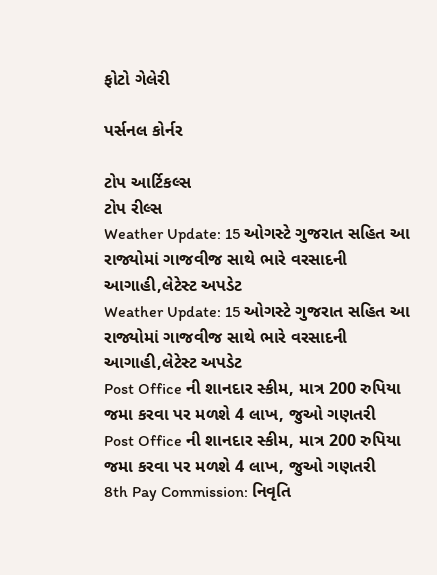ફોટો ગેલેરી

પર્સનલ કોર્નર

ટોપ આર્ટિકલ્સ
ટોપ રીલ્સ
Weather Update: 15 ઓગસ્ટે ગુજરાત સહિત આ રાજ્યોમાં ગાજવીજ સાથે ભારે વરસાદની આગાહી,લેટેસ્ટ અપડેટ
Weather Update: 15 ઓગસ્ટે ગુજરાત સહિત આ રાજ્યોમાં ગાજવીજ સાથે ભારે વરસાદની આગાહી,લેટેસ્ટ અપડેટ
Post Office ની શાનદાર સ્કીમ, માત્ર 200 રુપિયા જમા કરવા પર મળશે 4 લાખ, જુઓ ગણતરી
Post Office ની શાનદાર સ્કીમ, માત્ર 200 રુપિયા જમા કરવા પર મળશે 4 લાખ, જુઓ ગણતરી
8th Pay Commission: નિવૃતિ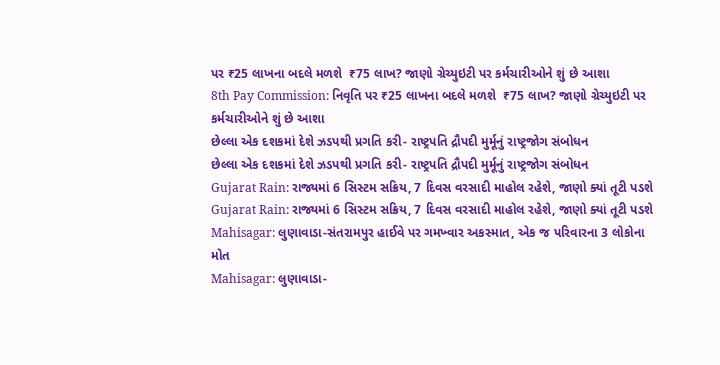પર ₹25 લાખના બદલે મળશે  ₹75 લાખ? જાણો ગ્રેચ્યુઇટી પર કર્મચારીઓને શું છે આશા
8th Pay Commission: નિવૃતિ પર ₹25 લાખના બદલે મળશે  ₹75 લાખ? જાણો ગ્રેચ્યુઇટી પર કર્મચારીઓને શું છે આશા
છેલ્લા એક દશકમાં દેશે ઝડપથી પ્રગતિ કરી- રાષ્ટ્રપતિ દ્રૌપદી મુર્મૂનું રાષ્ટ્રજોગ સંબોધન
છેલ્લા એક દશકમાં દેશે ઝડપથી પ્રગતિ કરી- રાષ્ટ્રપતિ દ્રૌપદી મુર્મૂનું રાષ્ટ્રજોગ સંબોધન
Gujarat Rain: રાજ્યમાં 6 સિસ્ટમ સક્રિય, 7 દિવસ વરસાદી માહોલ રહેશે, જાણો ક્યાં તૂટી પડશે
Gujarat Rain: રાજ્યમાં 6 સિસ્ટમ સક્રિય, 7 દિવસ વરસાદી માહોલ રહેશે, જાણો ક્યાં તૂટી પડશે
Mahisagar: લુણાવાડા-સંતરામપુર હાઈવે પર ગમખ્વાર અકસ્માત, એક જ પરિવારના 3 લોકોના મોત
Mahisagar: લુણાવાડા-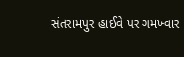સંતરામપુર હાઈવે પર ગમખ્વાર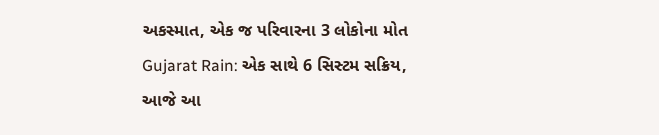અકસ્માત, એક જ પરિવારના 3 લોકોના મોત
Gujarat Rain: એક સાથે 6 સિસ્ટમ સક્રિય, આજે આ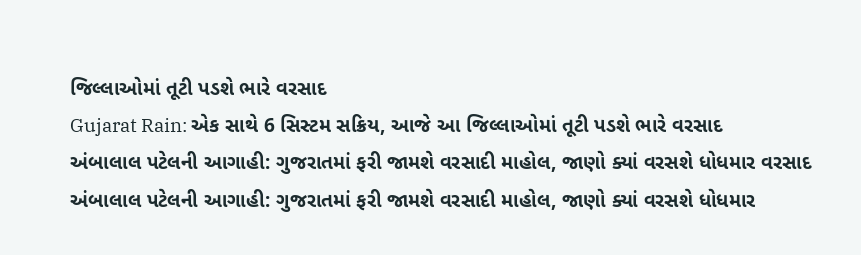જિલ્લાઓમાં તૂટી પડશે ભારે વરસાદ
Gujarat Rain: એક સાથે 6 સિસ્ટમ સક્રિય, આજે આ જિલ્લાઓમાં તૂટી પડશે ભારે વરસાદ
અંબાલાલ પટેલની આગાહી: ગુજરાતમાં ફરી જામશે વરસાદી માહોલ, જાણો ક્યાં વરસશે ધોધમાર વરસાદ
અંબાલાલ પટેલની આગાહી: ગુજરાતમાં ફરી જામશે વરસાદી માહોલ, જાણો ક્યાં વરસશે ધોધમાર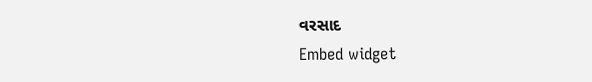વરસાદ
Embed widget